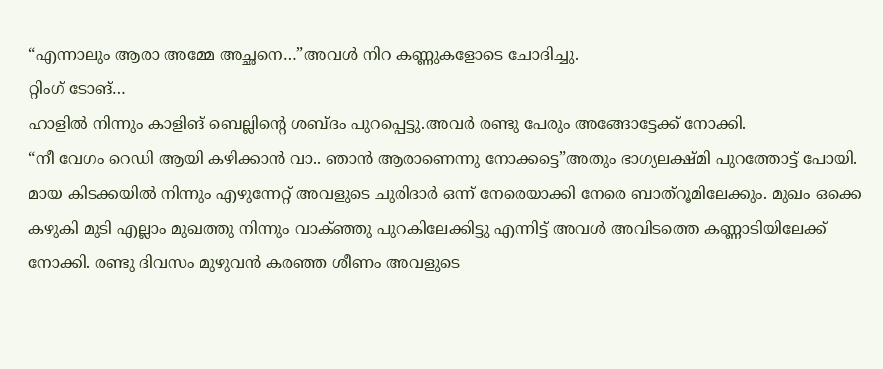“എന്നാലും ആരാ അമ്മേ അച്ഛനെ…”അവൾ നിറ കണ്ണുകളോടെ ചോദിച്ചു.
റ്റിംഗ് ടോങ്…
ഹാളിൽ നിന്നും കാളിങ് ബെല്ലിന്റെ ശബ്ദം പുറപ്പെട്ടു.അവർ രണ്ടു പേരും അങ്ങോട്ടേക്ക് നോക്കി.
“നീ വേഗം റെഡി ആയി കഴിക്കാൻ വാ.. ഞാൻ ആരാണെന്നു നോക്കട്ടെ”അതും ഭാഗ്യലക്ഷ്മി പുറത്തോട്ട് പോയി.
മായ കിടക്കയിൽ നിന്നും എഴുന്നേറ്റ് അവളുടെ ചുരിദാർ ഒന്ന് നേരെയാക്കി നേരെ ബാത്റൂമിലേക്കും. മുഖം ഒക്കെ കഴുകി മുടി എല്ലാം മുഖത്തു നിന്നും വാക്ഞ്ഞു പുറകിലേക്കിട്ടു എന്നിട്ട് അവൾ അവിടത്തെ കണ്ണാടിയിലേക്ക് നോക്കി. രണ്ടു ദിവസം മുഴുവൻ കരഞ്ഞ ശീണം അവളുടെ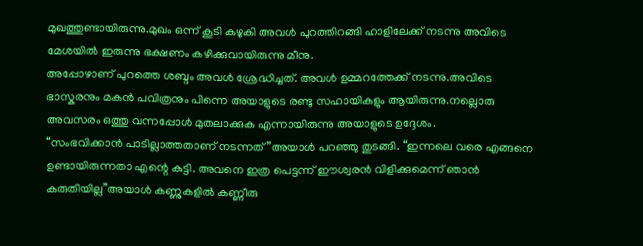മുഖത്തുണ്ടായിരുന്നു.മുഖം ഒന്ന് കൂടി കഴുകി അവൾ പുറത്തിറങ്ങി ഹാളിലേക്ക് നടന്നു അവിടെ മേശയിൽ ഇരുന്നു ഭക്ഷണം കഴിക്കുവായിരുന്നു മീനു.
അപ്പോഴാണ് പുറത്തെ ശബ്ദം അവൾ ശ്രേദ്ധിച്ചത്. അവൾ ഉമ്മറത്തേക്ക് നടന്നു.അവിടെ ഭാസ്കരനും മകൻ പവിത്രനും പിന്നെ അയാളുടെ രണ്ടു സഹായികളും ആയിരുന്നു.നല്ലൊരു അവസരം ഒത്തു വന്നപ്പോൾ മുതലാക്കുക എന്നായിരുന്നു അയാളുടെ ഉദ്ദേശം.
“സംഭവിക്കാൻ പാടില്ലാത്തതാണ് നടന്നത്”അയാൾ പറഞ്ഞു തുടങ്ങി. “ഇന്നലെ വരെ എങ്ങനെ ഉണ്ടായിരുന്നതാ എന്റെ കുട്ടി. അവനെ ഇത്ര പെട്ടന്ന് ഈശ്വരൻ വിളിക്കുമെന്ന് ഞാൻ കരുതിയില്ല”അയാൾ കണ്ണുകളിൽ കണ്ണീരു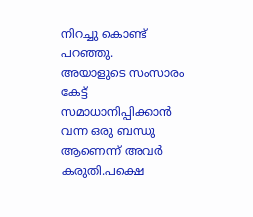നിറച്ചു കൊണ്ട് പറഞ്ഞു.
അയാളുടെ സംസാരം കേട്ട് സമാധാനിപ്പിക്കാൻ വന്ന ഒരു ബന്ധു ആണെന്ന് അവർ കരുതി.പക്ഷെ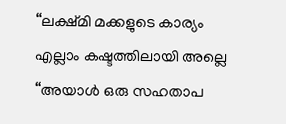“ലക്ഷ്മി മക്കളുടെ കാര്യം എല്ലാം കഷ്ടത്തിലായി അല്ലെ “അയാൾ ഒരു സഹതാപ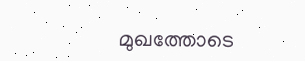മുഖത്തോടെ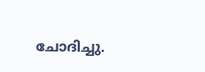ചോദിച്ചു.